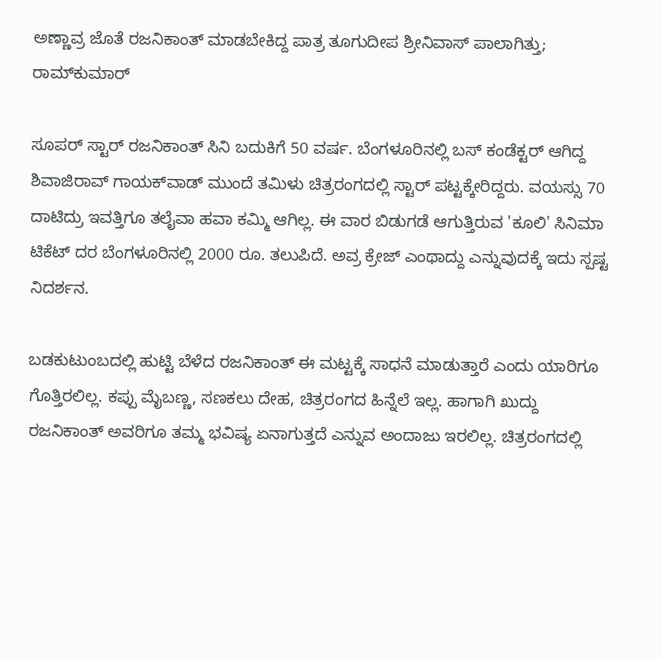ಅಣ್ಣಾವ್ರ ಜೊತೆ ರಜನಿಕಾಂತ್ ಮಾಡಬೇಕಿದ್ದ ಪಾತ್ರ ತೂಗುದೀಪ ಶ್ರೀನಿವಾಸ್ ಪಾಲಾಗಿತ್ತು; ರಾಮ್‌ಕುಮಾರ್

ಸೂಪರ್ ಸ್ಟಾರ್ ರಜನಿಕಾಂತ್ ಸಿನಿ ಬದುಕಿಗೆ 50 ವರ್ಷ. ಬೆಂಗಳೂರಿನಲ್ಲಿ ಬಸ್ ಕಂಡೆಕ್ಟರ್ ಆಗಿದ್ದ ಶಿವಾಜಿರಾವ್ ಗಾಯಕ್‌ವಾಡ್ ಮುಂದೆ ತಮಿಳು ಚಿತ್ರರಂಗದಲ್ಲಿ ಸ್ಟಾರ್ ಪಟ್ಟಕ್ಕೇರಿದ್ದರು. ವಯಸ್ಸು 70 ದಾಟಿದ್ರು ಇವತ್ತಿಗೂ ತಲೈವಾ ಹವಾ ಕಮ್ಮಿ ಆಗಿಲ್ಲ. ಈ ವಾರ ಬಿಡುಗಡೆ ಆಗುತ್ತಿರುವ 'ಕೂಲಿ' ಸಿನಿಮಾ ಟಿಕೆಟ್ ದರ ಬೆಂಗಳೂರಿನಲ್ಲಿ 2000 ರೂ. ತಲುಪಿದೆ. ಅವ್ರ ಕ್ರೇಜ್ ಎಂಥಾದ್ದು ಎನ್ನುವುದಕ್ಕೆ ಇದು ಸ್ಪಷ್ಟ ನಿದರ್ಶನ.

ಬಡಕುಟುಂಬದಲ್ಲಿ ಹುಟ್ಟಿ ಬೆಳೆದ ರಜನಿಕಾಂತ್ ಈ ಮಟ್ಟಕ್ಕೆ ಸಾಧನೆ ಮಾಡುತ್ತಾರೆ ಎಂದು ಯಾರಿಗೂ ಗೊತ್ತಿರಲಿಲ್ಲ. ಕಪ್ಪು ಮೈಬಣ್ಣ, ಸಣಕಲು ದೇಹ, ಚಿತ್ರರಂಗದ ಹಿನ್ನೆಲೆ ಇಲ್ಲ. ಹಾಗಾಗಿ ಖುದ್ದು ರಜನಿಕಾಂತ್ ಅವರಿಗೂ ತಮ್ಮ ಭವಿಷ್ಯ ಏನಾಗುತ್ತದೆ ಎನ್ನುವ ಅಂದಾಜು ಇರಲಿಲ್ಲ. ಚಿತ್ರರಂಗದಲ್ಲಿ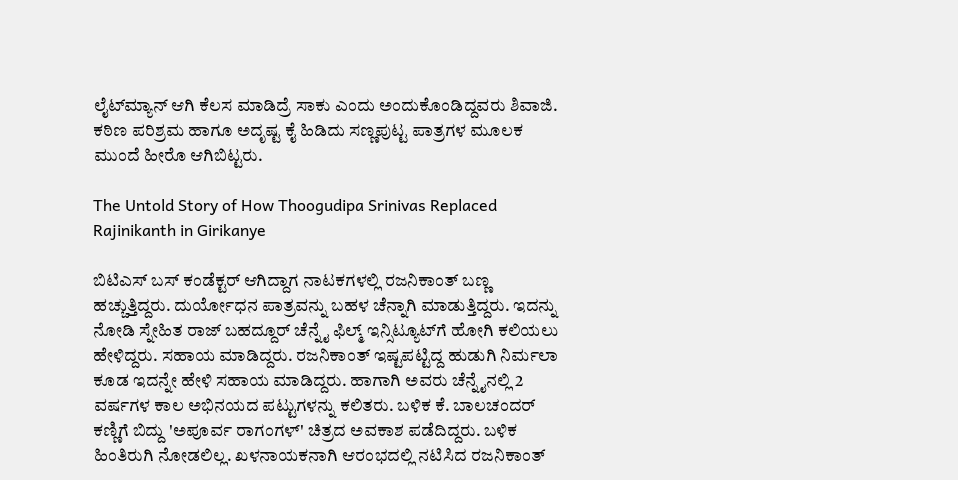ಲೈಟ್‌ಮ್ಯಾನ್ ಆಗಿ ಕೆಲಸ ಮಾಡಿದ್ರೆ ಸಾಕು ಎಂದು ಅಂದುಕೊಂಡಿದ್ದವರು ಶಿವಾಜಿ. ಕಠಿಣ ಪರಿಶ್ರಮ ಹಾಗೂ ಅದೃಷ್ಟ ಕೈ ಹಿಡಿದು ಸಣ್ಣಪುಟ್ಟ ಪಾತ್ರಗಳ ಮೂಲಕ ಮುಂದೆ ಹೀರೊ ಆಗಿಬಿಟ್ಟರು.

The Untold Story of How Thoogudipa Srinivas Replaced Rajinikanth in Girikanye

ಬಿಟಿಎಸ್ ಬಸ್ ಕಂಡೆಕ್ಟರ್ ಆಗಿದ್ದಾಗ ನಾಟಕಗಳಲ್ಲಿ ರಜನಿಕಾಂತ್ ಬಣ್ಣ ಹಚ್ಚುತ್ತಿದ್ದರು. ದುರ್ಯೋಧನ ಪಾತ್ರವನ್ನು ಬಹಳ ಚೆನ್ನಾಗಿ ಮಾಡುತ್ತಿದ್ದರು. ಇದನ್ನು ನೋಡಿ ಸ್ನೇಹಿತ ರಾಜ್ ಬಹದ್ದೂರ್ ಚೆನ್ನೈ ಫಿಲ್ಮ್ ಇನ್ಸಿಟ್ಯೂಟ್‌ಗೆ ಹೋಗಿ ಕಲಿಯಲು ಹೇಳಿದ್ದರು. ಸಹಾಯ ಮಾಡಿದ್ದರು. ರಜನಿಕಾಂತ್ ಇಷ್ಟಪಟ್ಟಿದ್ದ ಹುಡುಗಿ ನಿರ್ಮಲಾ ಕೂಡ ಇದನ್ನೇ ಹೇಳಿ ಸಹಾಯ ಮಾಡಿದ್ದರು. ಹಾಗಾಗಿ ಅವರು ಚೆನ್ನೈನಲ್ಲಿ 2 ವರ್ಷಗಳ ಕಾಲ ಅಭಿನಯದ ಪಟ್ಟುಗಳನ್ನು ಕಲಿತರು. ಬಳಿಕ ಕೆ. ಬಾಲಚಂದರ್ ಕಣ್ಣಿಗೆ ಬಿದ್ದು 'ಅಪೂರ್ವ ರಾಗಂಗಳ್' ಚಿತ್ರದ ಅವಕಾಶ ಪಡೆದಿದ್ದರು. ಬಳಿಕ ಹಿಂತಿರುಗಿ ನೋಡಲಿಲ್ಲ. ಖಳನಾಯಕನಾಗಿ ಆರಂಭದಲ್ಲಿ ನಟಿಸಿದ ರಜನಿಕಾಂತ್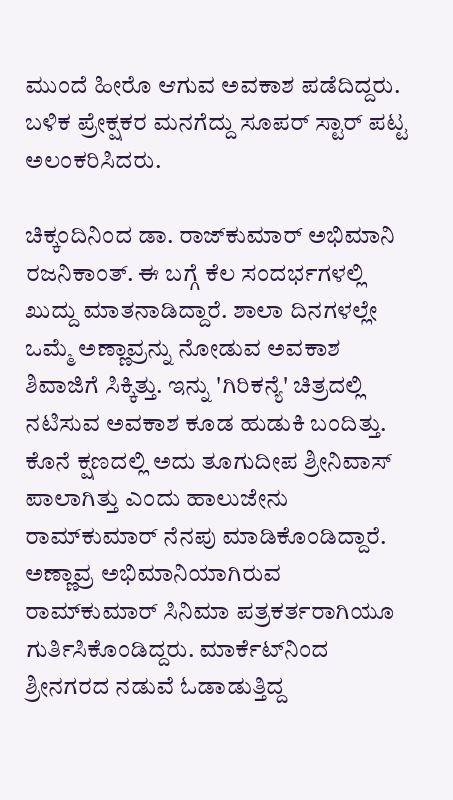ಮುಂದೆ ಹೀರೊ ಆಗುವ ಅವಕಾಶ ಪಡೆದಿದ್ದರು. ಬಳಿಕ ಪ್ರೇಕ್ಷಕರ ಮನಗೆದ್ದು ಸೂಪರ್ ಸ್ಟಾರ್ ಪಟ್ಟ ಅಲಂಕರಿಸಿದರು.

ಚಿಕ್ಕಂದಿನಿಂದ ಡಾ. ರಾಜ್‌ಕುಮಾರ್ ಅಭಿಮಾನಿ ರಜನಿಕಾಂತ್. ಈ ಬಗ್ಗೆ ಕೆಲ ಸಂದರ್ಭಗಳಲ್ಲಿ ಖುದ್ದು ಮಾತನಾಡಿದ್ದಾರೆ. ಶಾಲಾ ದಿನಗಳಲ್ಲೇ ಒಮ್ಮೆ ಅಣ್ಣಾವ್ರನ್ನು ನೋಡುವ ಅವಕಾಶ ಶಿವಾಜಿಗೆ ಸಿಕ್ಕಿತ್ತು. ಇನ್ನು 'ಗಿರಿಕನ್ಯೆ' ಚಿತ್ರದಲ್ಲಿ ನಟಿಸುವ ಅವಕಾಶ ಕೂಡ ಹುಡುಕಿ ಬಂದಿತ್ತು. ಕೊನೆ ಕ್ಷಣದಲ್ಲಿ ಅದು ತೂಗುದೀಪ ಶ್ರೀನಿವಾಸ್ ಪಾಲಾಗಿತ್ತು ಎಂದು ಹಾಲುಜೇನು ರಾಮ್‌ಕುಮಾರ್ ನೆನಪು ಮಾಡಿಕೊಂಡಿದ್ದಾರೆ. ಅಣ್ಣಾವ್ರ ಅಭಿಮಾನಿಯಾಗಿರುವ ರಾಮ್‌ಕುಮಾರ್ ಸಿನಿಮಾ ಪತ್ರಕರ್ತರಾಗಿಯೂ ಗುರ್ತಿಸಿಕೊಂಡಿದ್ದರು. ಮಾರ್ಕೆಟ್‌ನಿಂದ ಶ್ರೀನಗರದ ನಡುವೆ ಓಡಾಡುತ್ತಿದ್ದ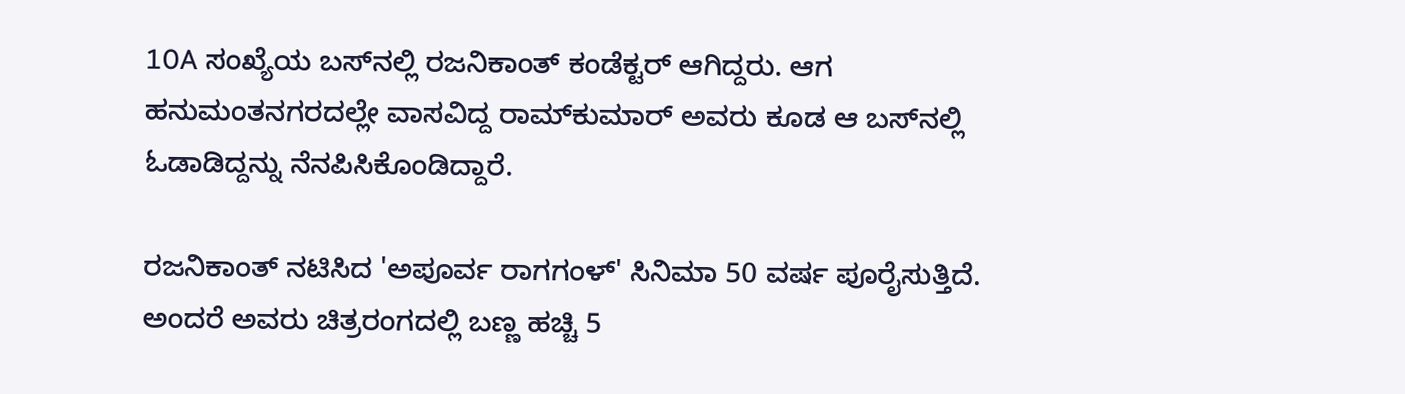10A ಸಂಖ್ಯೆಯ ಬಸ್‌ನಲ್ಲಿ ರಜನಿಕಾಂತ್ ಕಂಡೆಕ್ಟರ್ ಆಗಿದ್ದರು. ಆಗ ಹನುಮಂತನಗರದಲ್ಲೇ ವಾಸವಿದ್ದ ರಾಮ್‌ಕುಮಾರ್ ಅವರು ಕೂಡ ಆ ಬಸ್‌ನಲ್ಲಿ ಓಡಾಡಿದ್ದನ್ನು ನೆನಪಿಸಿಕೊಂಡಿದ್ದಾರೆ.

ರಜನಿಕಾಂತ್ ನಟಿಸಿದ 'ಅಪೂರ್ವ ರಾಗಗಂಳ್' ಸಿನಿಮಾ 50 ವರ್ಷ ಪೂರೈಸುತ್ತಿದೆ. ಅಂದರೆ ಅವರು ಚಿತ್ರರಂಗದಲ್ಲಿ ಬಣ್ಣ ಹಚ್ಚಿ 5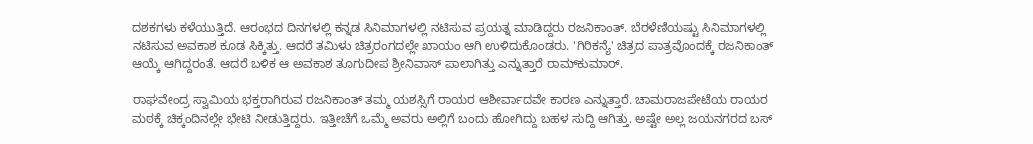ದಶಕಗಳು ಕಳೆಯುತ್ತಿದೆ. ಆರಂಭದ ದಿನಗಳಲ್ಲಿ ಕನ್ನಡ ಸಿನಿಮಾಗಳಲ್ಲಿ ನಟಿಸುವ ಪ್ರಯತ್ನ ಮಾಡಿದ್ದರು ರಜನಿಕಾಂತ್. ಬೆರಳೆಣಿಯಷ್ಟು ಸಿನಿಮಾಗಳಲ್ಲಿ ನಟಿಸುವ ಅವಕಾಶ ಕೂಡ ಸಿಕ್ಕಿತ್ತು. ಆದರೆ ತಮಿಳು ಚಿತ್ರರಂಗದಲ್ಲೇ ಖಾಯಂ ಆಗಿ ಉಳಿದುಕೊಂಡರು. 'ಗಿರಿಕನ್ಯೆ' ಚಿತ್ರದ ಪಾತ್ರವೊಂದಕ್ಕೆ ರಜನಿಕಾಂತ್ ಆಯ್ಕೆ ಆಗಿದ್ದರಂತೆ. ಆದರೆ ಬಳಿಕ ಆ ಅವಕಾಶ ತೂಗುದೀಪ ಶ್ರೀನಿವಾಸ್ ಪಾಲಾಗಿತ್ತು ಎನ್ನುತ್ತಾರೆ ರಾಮ್‌ಕುಮಾರ್.

ರಾಘವೇಂದ್ರ ಸ್ವಾಮಿಯ ಭಕ್ತರಾಗಿರುವ ರಜನಿಕಾಂತ್ ತಮ್ಮ ಯಶಸ್ಸಿಗೆ ರಾಯರ ಆಶೀರ್ವಾದವೇ ಕಾರಣ ಎನ್ನುತ್ತಾರೆ. ಚಾಮರಾಜಪೇಟೆಯ ರಾಯರ ಮಠಕ್ಕೆ ಚಿಕ್ಕಂದಿನಲ್ಲೇ ಭೇಟಿ ನೀಡುತ್ತಿದ್ದರು. ಇತ್ತೀಚೆಗೆ ಒಮ್ಮೆ ಅವರು ಅಲ್ಲಿಗೆ ಬಂದು ಹೋಗಿದ್ದು ಬಹಳ ಸುದ್ದಿ ಆಗಿತ್ತು. ಅಷ್ಟೇ ಅಲ್ಲ ಜಯನಗರದ ಬಸ್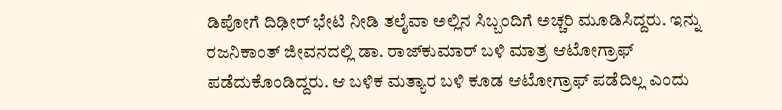ಡಿಪೋಗೆ ದಿಢೀರ್ ಭೇಟಿ ನೀಡಿ ತಲೈವಾ ಅಲ್ಲಿನ ಸಿಬ್ಬಂದಿಗೆ ಅಚ್ಚರಿ ಮೂಡಿಸಿದ್ದರು. ಇನ್ನು ರಜನಿಕಾಂತ್ ಜೀವನದಲ್ಲಿ ಡಾ. ರಾಜ್‌ಕುಮಾರ್ ಬಳಿ ಮಾತ್ರ ಆಟೋಗ್ರಾಫ್ ಪಡೆದುಕೊಂಡಿದ್ದರು. ಆ ಬಳಿಕ ಮತ್ಯಾರ ಬಳಿ ಕೂಡ ಆಟೋಗ್ರಾಫ್ ಪಡೆದಿಲ್ಲ ಎಂದು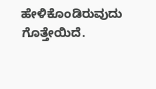ಹೇಳಿಕೊಂಡಿರುವುದು ಗೊತ್ತೇಯಿದೆ.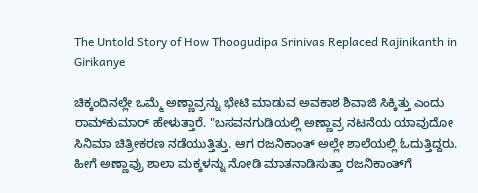The Untold Story of How Thoogudipa Srinivas Replaced Rajinikanth in Girikanye

ಚಿಕ್ಕಂದಿನಲ್ಲೇ ಒಮ್ಮೆ ಅಣ್ಣಾವ್ರನ್ನು ಭೇಟಿ ಮಾಡುವ ಅವಕಾಶ ಶಿವಾಜಿ ಸಿಕ್ಕಿತ್ತು ಎಂದು ರಾಮ್‌ಕುಮಾರ್ ಹೇಳುತ್ತಾರೆ. "ಬಸವನಗುಡಿಯಲ್ಲಿ ಅಣ್ಣಾವ್ರ ನಟನೆಯ ಯಾವುದೋ ಸಿನಿಮಾ ಚಿತ್ರೀಕರಣ ನಡೆಯುತ್ತಿತ್ತು. ಆಗ ರಜನಿಕಾಂತ್ ಅಲ್ಲೇ ಶಾಲೆಯಲ್ಲಿ ಓದುತ್ತಿದ್ದರು. ಹೀಗೆ ಅಣ್ಣಾವ್ರು ಶಾಲಾ ಮಕ್ಕಳನ್ನು ನೋಡಿ ಮಾತನಾಡಿಸುತ್ತಾ ರಜನಿಕಾಂತ್‌ಗೆ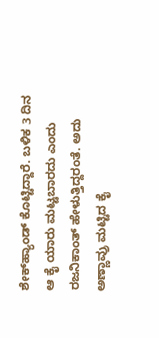ಶೇಕ್‌ಹ್ಯಾಂಡ್ ಕೊಟ್ಟಿದ್ದಾರೆ. ಬಳಿಕ 3 ದಿನ ಆ ಕೈ ಯಾರು ಮಟ್ಟಬಾರದು ಎಂದು ರಜನಿಕಾಂತ್ ಹೇಳುತ್ತಿದ್ದರಂತೆ. ಅದು ಅಣ್ಣಾವ್ರು ಮಟ್ಟಿದ ಕೈ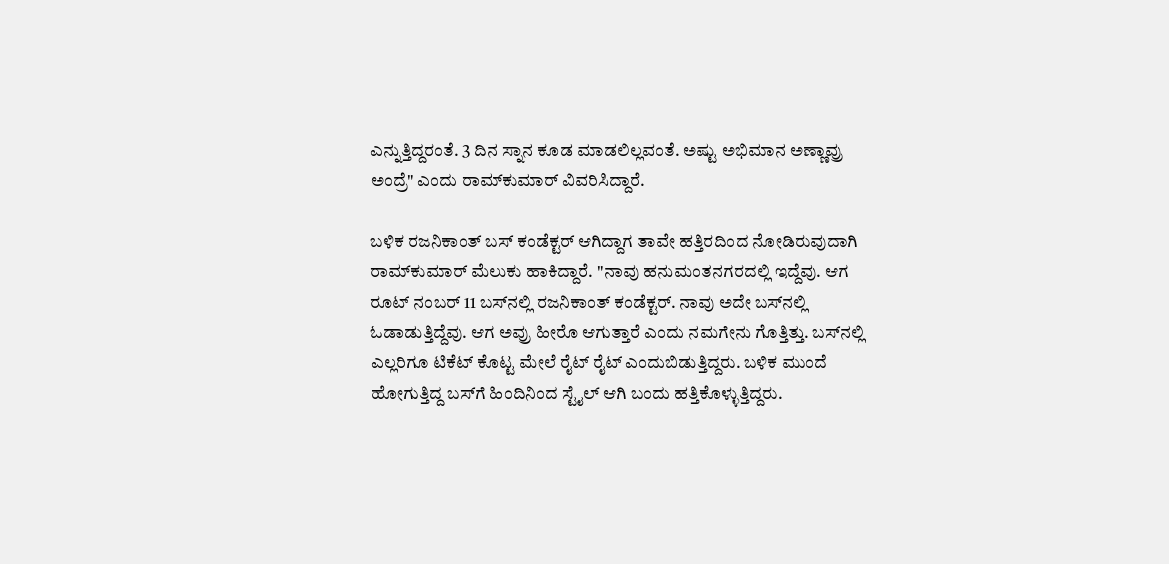ಎನ್ನುತ್ತಿದ್ದರಂತೆ. 3 ದಿನ ಸ್ನಾನ ಕೂಡ ಮಾಡಲಿಲ್ಲವಂತೆ. ಅಷ್ಟು ಅಭಿಮಾನ ಅಣ್ಣಾವ್ರು ಅಂದ್ರೆ" ಎಂದು ರಾಮ್‌ಕುಮಾರ್ ವಿವರಿಸಿದ್ದಾರೆ.

ಬಳಿಕ ರಜನಿಕಾಂತ್ ಬಸ್ ಕಂಡೆಕ್ಟರ್ ಆಗಿದ್ದಾಗ ತಾವೇ ಹತ್ತಿರದಿಂದ ನೋಡಿರುವುದಾಗಿ ರಾಮ್‌ಕುಮಾರ್ ಮೆಲುಕು ಹಾಕಿದ್ದಾರೆ. "ನಾವು ಹನುಮಂತನಗರದಲ್ಲಿ ಇದ್ದೆವು. ಆಗ ರೂಟ್‌ ನಂಬರ್ 11 ಬಸ್‌ನಲ್ಲಿ ರಜನಿಕಾಂತ್ ಕಂಡೆಕ್ಟರ್. ನಾವು ಅದೇ ಬಸ್‌ನಲ್ಲಿ ಓಡಾಡುತ್ತಿದ್ದೆವು. ಆಗ ಅವ್ರು ಹೀರೊ ಆಗುತ್ತಾರೆ ಎಂದು ನಮಗೇನು ಗೊತ್ತಿತ್ತು. ಬಸ್‌ನಲ್ಲಿ ಎಲ್ಲರಿಗೂ ಟಿಕೆಟ್ ಕೊಟ್ಟ ಮೇಲೆ ರೈಟ್ ರೈಟ್ ಎಂದುಬಿಡುತ್ತಿದ್ದರು. ಬಳಿಕ ಮುಂದೆ ಹೋಗುತ್ತಿದ್ದ ಬಸ್‌ಗೆ ಹಿಂದಿನಿಂದ ಸ್ಟೈಲ್ ಆಗಿ ಬಂದು ಹತ್ತಿಕೊಳ್ಳುತ್ತಿದ್ದರು.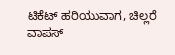ಟಿಕೆಟ್ ಹರಿಯುವಾಗ, ಚಿಲ್ಲರೆ ವಾಪಸ್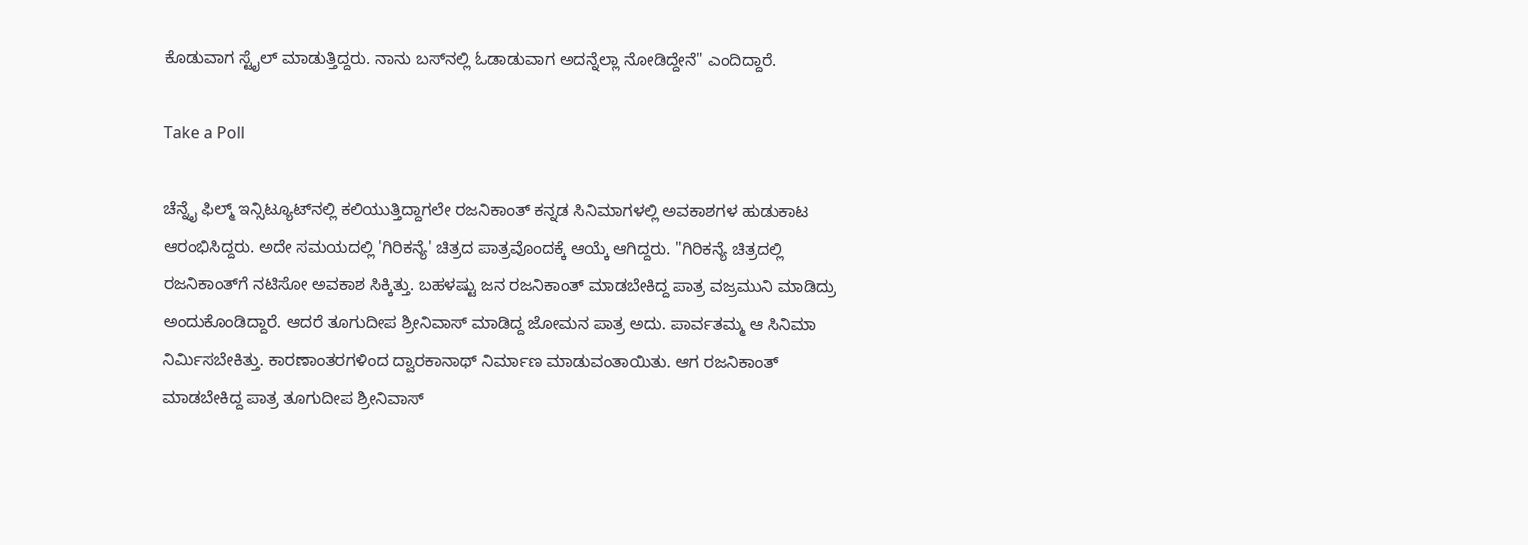ಕೊಡುವಾಗ ಸ್ಟೈಲ್ ಮಾಡುತ್ತಿದ್ದರು. ನಾನು ಬಸ್‌ನಲ್ಲಿ ಓಡಾಡುವಾಗ ಅದನ್ನೆಲ್ಲಾ ನೋಡಿದ್ದೇನೆ" ಎಂದಿದ್ದಾರೆ.

Take a Poll

ಚೆನ್ನೈ ಫಿಲ್ಮ್ ಇನ್ಸಿಟ್ಯೂಟ್‌ನಲ್ಲಿ ಕಲಿಯುತ್ತಿದ್ದಾಗಲೇ ರಜನಿಕಾಂತ್ ಕನ್ನಡ ಸಿನಿಮಾಗಳಲ್ಲಿ ಅವಕಾಶಗಳ ಹುಡುಕಾಟ ಆರಂಭಿಸಿದ್ದರು. ಅದೇ ಸಮಯದಲ್ಲಿ 'ಗಿರಿಕನ್ಯೆ' ಚಿತ್ರದ ಪಾತ್ರವೊಂದಕ್ಕೆ ಆಯ್ಕೆ ಆಗಿದ್ದರು. "ಗಿರಿಕನ್ಯೆ ಚಿತ್ರದಲ್ಲಿ ರಜನಿಕಾಂತ್‌ಗೆ ನಟಿಸೋ ಅವಕಾಶ ಸಿಕ್ಕಿತ್ತು. ಬಹಳಷ್ಟು ಜನ ರಜನಿಕಾಂತ್ ಮಾಡಬೇಕಿದ್ದ ಪಾತ್ರ ವಜ್ರಮುನಿ ಮಾಡಿದ್ರು ಅಂದುಕೊಂಡಿದ್ದಾರೆ. ಆದರೆ ತೂಗುದೀಪ ಶ್ರೀನಿವಾಸ್ ಮಾಡಿದ್ದ ಜೋಮನ ಪಾತ್ರ ಅದು. ಪಾರ್ವತಮ್ಮ ಆ ಸಿನಿಮಾ ನಿರ್ಮಿಸಬೇಕಿತ್ತು. ಕಾರಣಾಂತರಗಳಿಂದ ದ್ವಾರಕಾನಾಥ್ ನಿರ್ಮಾಣ ಮಾಡುವಂತಾಯಿತು. ಆಗ ರಜನಿಕಾಂತ್ ಮಾಡಬೇಕಿದ್ದ ಪಾತ್ರ ತೂಗುದೀಪ ಶ್ರೀನಿವಾಸ್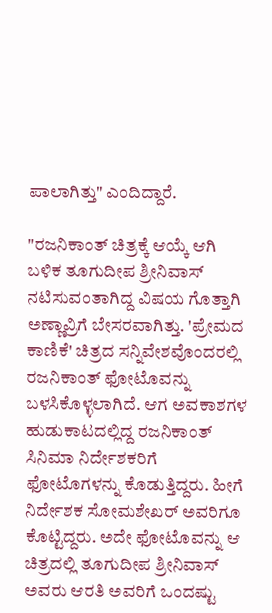ಪಾಲಾಗಿತ್ತು" ಎಂದಿದ್ದಾರೆ.

"ರಜನಿಕಾಂತ್ ಚಿತ್ರಕ್ಕೆ ಆಯ್ಕೆ ಆಗಿ ಬಳಿಕ ತೂಗುದೀಪ ಶ್ರೀನಿವಾಸ್ ನಟಿಸುವಂತಾಗಿದ್ದ ವಿಷಯ ಗೊತ್ತಾಗಿ ಅಣ್ಣಾವ್ರಿಗೆ ಬೇಸರವಾಗಿತ್ತು. 'ಪ್ರೇಮದ ಕಾಣಿಕೆ' ಚಿತ್ರದ ಸನ್ನಿವೇಶವೊಂದರಲ್ಲಿ ರಜನಿಕಾಂತ್ ಫೋಟೊವನ್ನು ಬಳಸಿಕೊಳ್ಳಲಾಗಿದೆ. ಆಗ ಅವಕಾಶಗಳ ಹುಡುಕಾಟದಲ್ಲಿದ್ದ ರಜನಿಕಾಂತ್ ಸಿನಿಮಾ ನಿರ್ದೇಶಕರಿಗೆ ಫೋಟೊಗಳನ್ನು ಕೊಡುತ್ತಿದ್ದರು. ಹೀಗೆ ನಿರ್ದೇಶಕ ಸೋಮಶೇಖರ್ ಅವರಿಗೂ ಕೊಟ್ಟಿದ್ದರು. ಅದೇ ಫೋಟೊವನ್ನು ಆ ಚಿತ್ರದಲ್ಲಿ ತೂಗುದೀಪ ಶ್ರೀನಿವಾಸ್ ಅವರು ಆರತಿ ಅವರಿಗೆ ಒಂದಷ್ಟು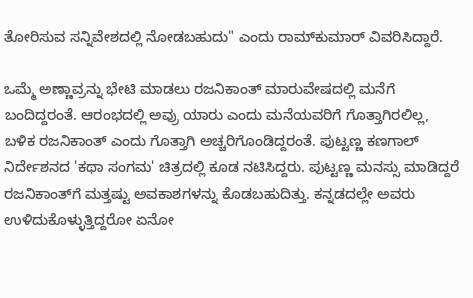ತೋರಿಸುವ ಸನ್ನಿವೇಶದಲ್ಲಿ ನೋಡಬಹುದು" ಎಂದು ರಾಮ್‌ಕುಮಾರ್ ವಿವರಿಸಿದ್ದಾರೆ.

ಒಮ್ಮೆ ಅಣ್ಣಾವ್ರನ್ನು ಭೇಟಿ ಮಾಡಲು ರಜನಿಕಾಂತ್ ಮಾರುವೇಷದಲ್ಲಿ ಮನೆಗೆ ಬಂದಿದ್ದರಂತೆ. ಆರಂಭದಲ್ಲಿ ಅವ್ರು ಯಾರು ಎಂದು ಮನೆಯವರಿಗೆ ಗೊತ್ತಾಗಿರಲಿಲ್ಲ, ಬಳಿಕ ರಜನಿಕಾಂತ್ ಎಂದು ಗೊತ್ತಾಗಿ ಅಚ್ಚರಿಗೊಂಡಿದ್ದರಂತೆ. ಪುಟ್ಟಣ್ಣ ಕಣಗಾಲ್ ನಿರ್ದೇಶನದ 'ಕಥಾ ಸಂಗಮ' ಚಿತ್ರದಲ್ಲಿ ಕೂಡ ನಟಿಸಿದ್ದರು. ಪುಟ್ಟಣ್ಣ ಮನಸ್ಸು ಮಾಡಿದ್ದರೆ ರಜನಿಕಾಂತ್‌ಗೆ ಮತ್ತಷ್ಟು ಅವಕಾಶಗಳನ್ನು ಕೊಡಬಹುದಿತ್ತು. ಕನ್ನಡದಲ್ಲೇ ಅವರು ಉಳಿದುಕೊಳ್ಳುತ್ತಿದ್ದರೋ ಏನೋ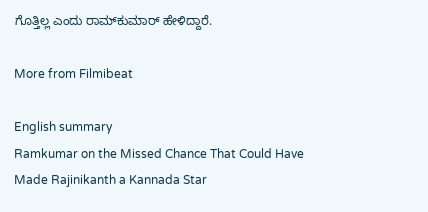ಗೊತ್ತಿಲ್ಲ ಎಂದು ರಾಮ್‌ಕುಮಾರ್ ಹೇಳಿದ್ದಾರೆ.

More from Filmibeat

English summary
Ramkumar on the Missed Chance That Could Have Made Rajinikanth a Kannada Star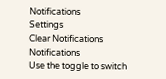Notifications
Settings
Clear Notifications
Notifications
Use the toggle to switch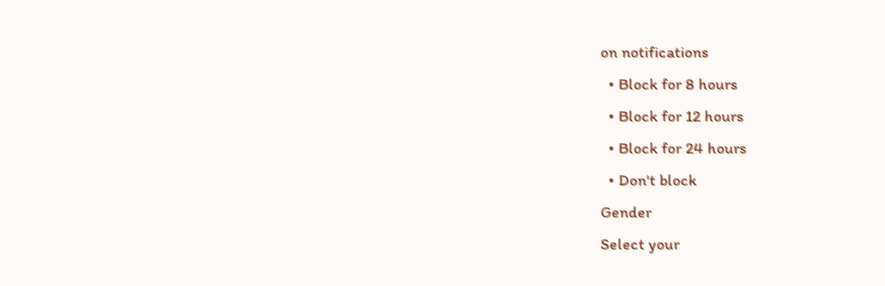on notifications
  • Block for 8 hours
  • Block for 12 hours
  • Block for 24 hours
  • Don't block
Gender
Select your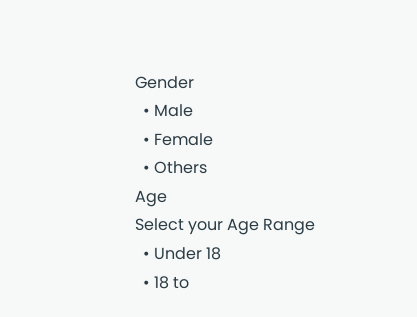Gender
  • Male
  • Female
  • Others
Age
Select your Age Range
  • Under 18
  • 18 to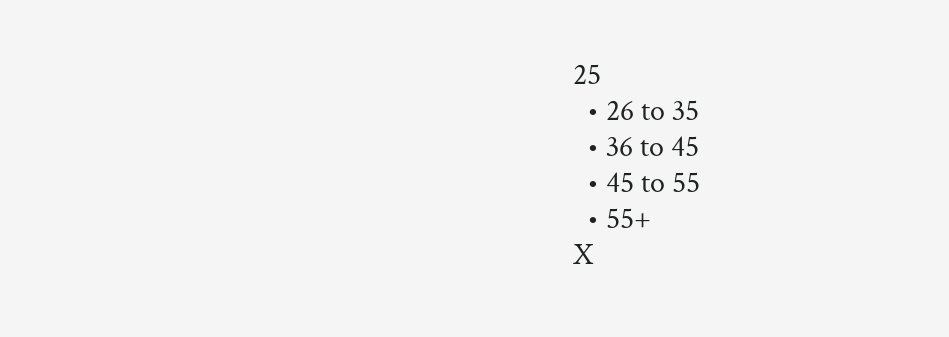25
  • 26 to 35
  • 36 to 45
  • 45 to 55
  • 55+
X